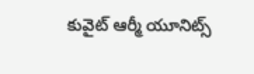కువైట్ ఆర్మీ యూనిట్స్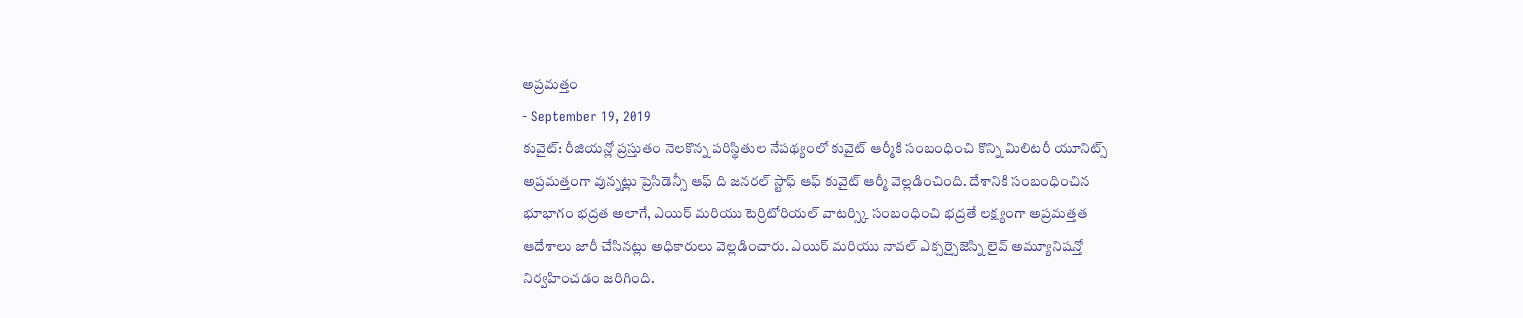అప్రమత్తం
- September 19, 2019
కువైట్: రీజియన్లో ప్రస్తుతం నెలకొన్న పరిస్థితుల నేపథ్యంలో కువైట్ ఆర్మీకి సంబంధించి కొన్ని మిలిటరీ యూనిట్స్ అప్రమత్తంగా వున్నట్లు ప్రెసిడెన్సీ ఆఫ్ ది జనరల్ స్టాఫ్ ఆఫ్ కువైట్ ఆర్మీ వెల్లడించింది. దేశానికి సంబంధించిన భూభాగం భద్రత అలాగే, ఎయిర్ మరియు టెర్రిటోరియల్ వాటర్స్కి సంబంధించి భద్రతే లక్ష్యంగా అప్రమత్తత ఆదేశాలు జారీ చేసినట్లు అధికారులు వెల్లడించారు. ఎయిర్ మరియు నావల్ ఎక్సర్సైజెస్ని లైవ్ అమ్యూనిషన్తో నిర్వహించడం జరిగింది.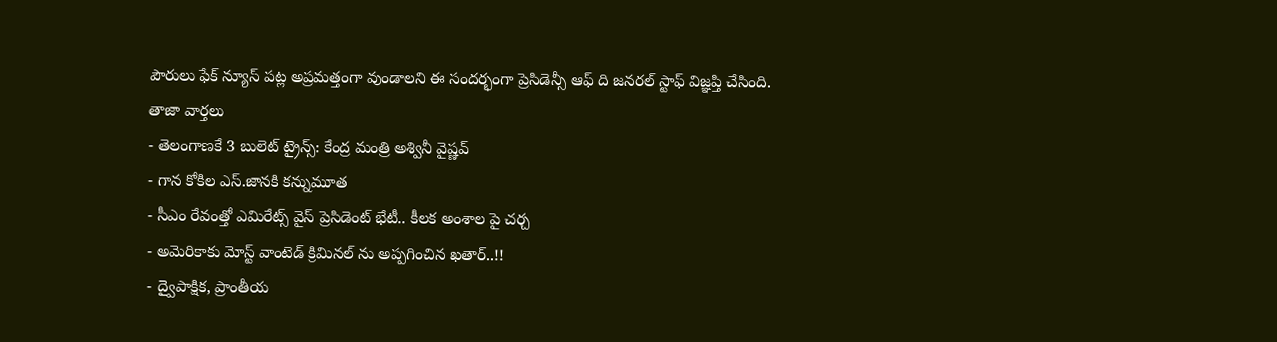పౌరులు ఫేక్ న్యూస్ పట్ల అప్రమత్తంగా వుండాలని ఈ సందర్భంగా ప్రెసిడెన్సీ ఆఫ్ ది జనరల్ స్టాఫ్ విజ్ఞప్తి చేసింది.
తాజా వార్తలు
- తెలంగాణకే 3 బులెట్ ట్రైన్స్: కేంద్ర మంత్రి అశ్వినీ వైష్ణవ్
- గాన కోకిల ఎస్.జానకి కన్నుమూత
- సీఎం రేవంత్తో ఎమిరేట్స్ వైస్ ప్రెసిడెంట్ భేటీ.. కీలక అంశాల పై చర్చ
- అమెరికాకు మోస్ట్ వాంటెడ్ క్రిమినల్ ను అప్పగించిన ఖతార్..!!
- ద్వైపాక్షిక, ప్రాంతీయ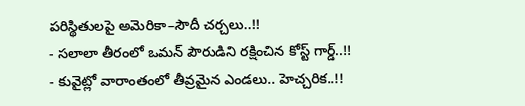పరిస్థితులపై అమెరికా–సౌదీ చర్చలు..!!
- సలాలా తీరంలో ఒమన్ పౌరుడిని రక్షించిన కోస్ట్ గార్డ్..!!
- కువైట్లో వారాంతంలో తీవ్రమైన ఎండలు.. హెచ్చరిక..!!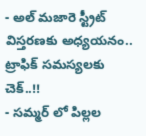- అల్ మజారె స్ట్రీట్ విస్తరణకు అధ్యయనం.. ట్రాఫిక్ సమస్యలకు చెక్..!!
- సమ్మర్ లో పిల్లల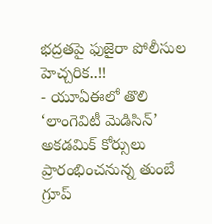భద్రతపై ఫుజైరా పోలీసుల హెచ్చరిక..!!
- యూఏఈలో తొలి ‘లాంగెవిటీ మెడిసిన్’ అకడమిక్ కోర్సులు ప్రారంభించనున్న తుంబే గ్రూప్